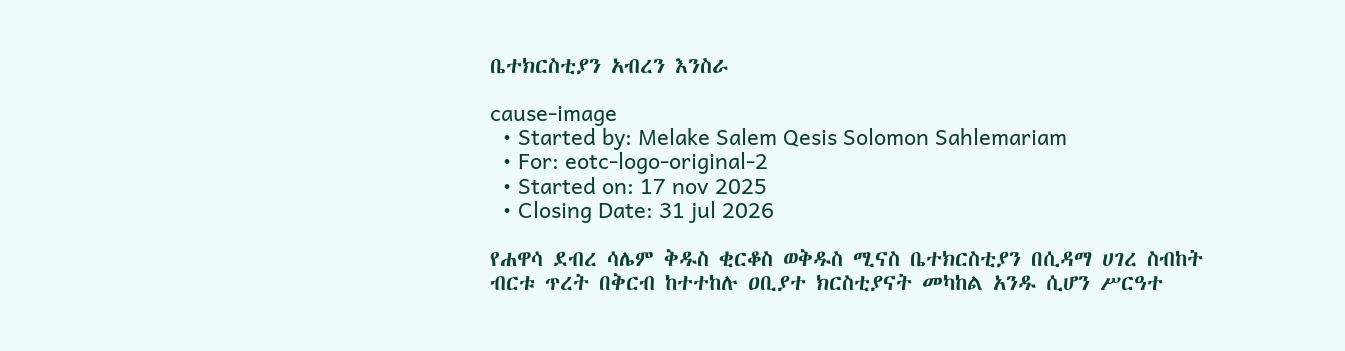ቤተክርስቲያን አብረን እንስራ

cause-image
  • Started by: Melake Salem Qesis Solomon Sahlemariam
  • For: eotc-logo-original-2
  • Started on: 17 nov 2025
  • Closing Date: 31 jul 2026

የሐዋሳ ደብረ ሳሌም ቅዱስ ቂርቆስ ወቅዱስ ሚናስ ቤተክርስቲያን በሲዳማ ሀገረ ስብከት ብርቱ ጥረት በቅርብ ከተተከሉ ዐቢያተ ክርስቲያናት መካከል አንዱ ሲሆን ሥርዓተ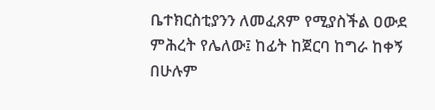ቤተክርስቲያንን ለመፈጸም የሚያስችል ዐውደ ምሕረት የሌለው፤ ከፊት ከጀርባ ከግራ ከቀኝ በሁሉም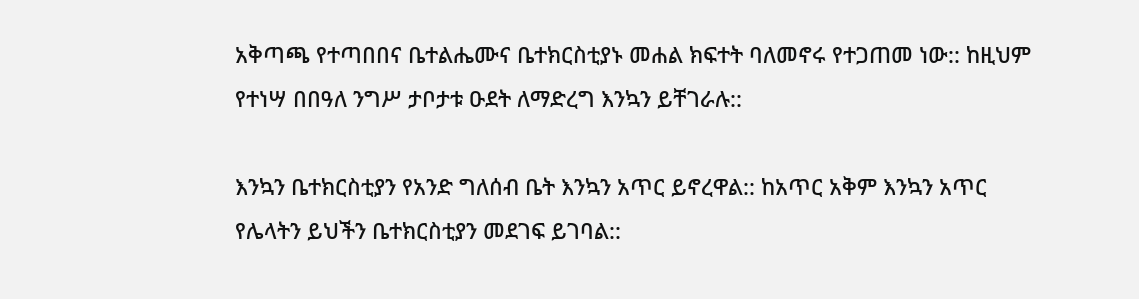አቅጣጫ የተጣበበና ቤተልሔሙና ቤተክርስቲያኑ መሐል ክፍተት ባለመኖሩ የተጋጠመ ነው:: ከዚህም የተነሣ በበዓለ ንግሥ ታቦታቱ ዑደት ለማድረግ እንኳን ይቸገራሉ::

እንኳን ቤተክርስቲያን የአንድ ግለሰብ ቤት እንኳን አጥር ይኖረዋል:: ከአጥር አቅም እንኳን አጥር የሌላትን ይህችን ቤተክርስቲያን መደገፍ ይገባል::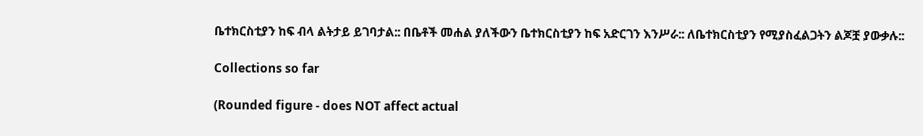ቤተክርስቲያን ከፍ ብላ ልትታይ ይገባታል:: በቤቶች መሐል ያለችውን ቤተክርስቲያን ከፍ አድርገን እንሥራ:: ለቤተክርስቲያን የሚያስፈልጋትን ልጆቿ ያውቃሉ::

Collections so far

(Rounded figure - does NOT affect actual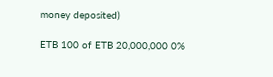money deposited)

ETB 100 of ETB 20,000,000 0%